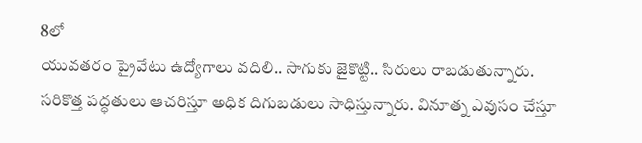8లో
యువతరం ప్రైవేటు ఉద్యోగాలు వదిలి.. సాగుకు జైకొట్టి.. సిరులు రాబడుతున్నారు. సరికొత్త పద్ధతులు ఆచరిస్తూ అధిక దిగుబడులు సాధిస్తున్నారు. వినూత్న ఎవుసం చేస్తూ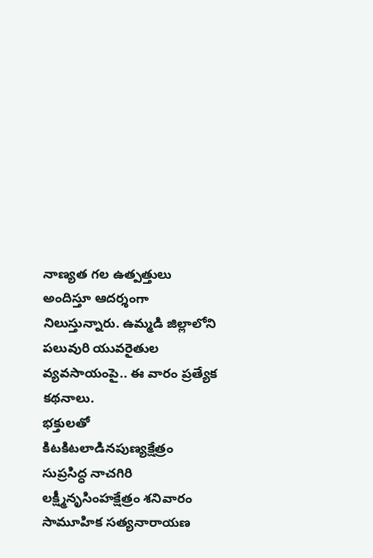నాణ్యత గల ఉత్పత్తులు అందిస్తూ ఆదర్శంగా నిలుస్తున్నారు. ఉమ్మడి జిల్లాలోని పలువురి యువరైతుల వ్యవసాయంపై.. ఈ వారం ప్రత్యేక కథనాలు.
భక్తులతో కిటకిటలాడినపుణ్యక్షేత్రం
సుప్రసిద్ధ నాచగిరి లక్ష్మీనృసింహక్షేత్రం శనివారం సామూహిక సత్యనారాయణ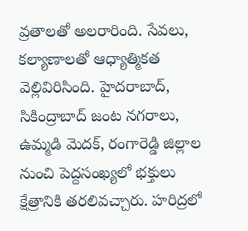వ్రతాలతో అలరారింది. సేవలు, కల్యాణాలతో ఆధ్యాత్మికత వెల్లివిరిసింది. హైదరాబాద్, సికింద్రాబాద్ జంట నగరాలు, ఉమ్మడి మెదక్, రంగారెడ్డి జిల్లాల నుంచి పెద్దసంఖ్యలో భక్తులు క్షేత్రానికి తరలివచ్చారు. హరిద్రలో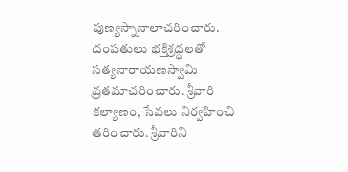పుణ్యస్నానాలాచరించారు. దంపతులు భక్తిశ్రద్ధలతో సత్యనారాయణస్వామి వ్రతమాచరించారు. శ్రీవారి కల్యాణం, సేవలు నిర్వహించి తరించారు. శ్రీవారిని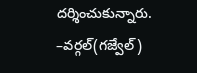దర్శించుకున్నారు.
–వర్గల్(గజ్వేల్)